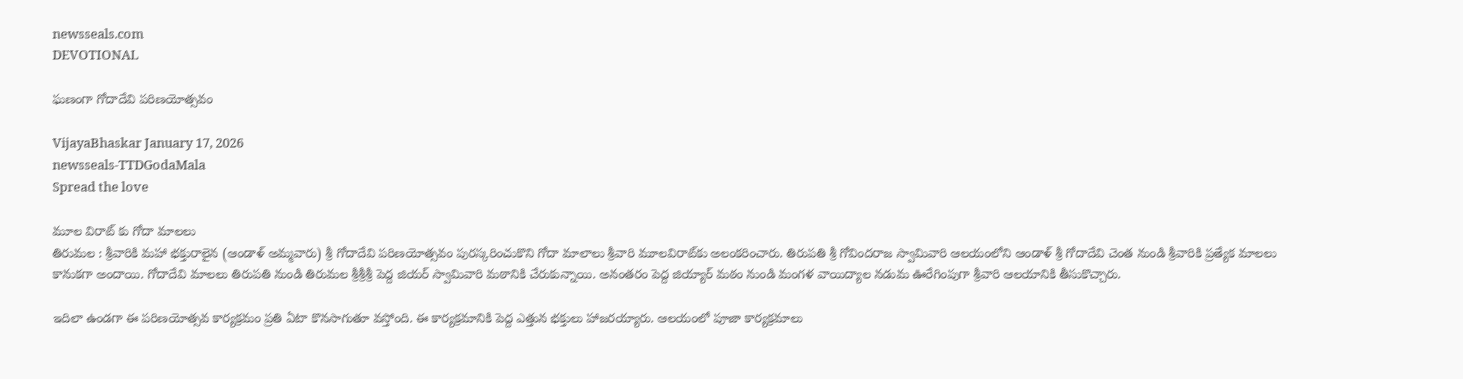newsseals.com
DEVOTIONAL

ఘ‌ణంగా గోదాదేవి ప‌రిణ‌యోత్సవం

VijayaBhaskar January 17, 2026
newsseals-TTDGodaMala
Spread the love

మూల విరాట్ కు గోదా మాలలు
తిరుమల : శ్రీవారికి మహా భక్తురాలైన (ఆండాళ్‌ అమ్మవారు) శ్రీ గోదాదేవి పరిణయోత్సవం పురస్కరించుకొని గోదా మాలాలు శ్రీవారి మూలవిరాట్‌కు అలంకరించారు. తిరుపతి శ్రీ గోవిందరాజ స్వామివారి ఆలయంలోని ఆండాళ్‌ శ్రీ గోదాదేవి చెంత నుండి శ్రీవారికి ప్రత్యేక మాలలు కానుకగా అందాయి. గోదాదేవి మాలలు తిరుపతి నుండి తిరుమల శ్రీశ్రీశ్రీ పెద్ద జియ‌ర్ స్వామివారి మఠానికి చేరుకున్నాయి. అనంతరం పెద్ద జియ్యార్‌ మఠం నుండి మంగళ వాయిద్యాల నడుమ ఊరేగింపుగా శ్రీవారి ఆలయానికి తీసుకొచ్చారు.

ఇదిలా ఉండ‌గా ఈ ప‌రిణయోత్స‌వ కార్య‌క్ర‌మం ప్ర‌తి ఏటా కొన‌సాగుతూ వ‌స్తోంది. ఈ కార్య‌క్ర‌మానికి పెద్ద ఎత్తున భ‌క్తులు హాజ‌ర‌య్యారు. ఆలయంలో పూజా కార్యక్రమాలు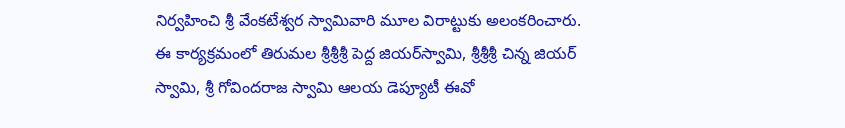నిర్వహించి శ్రీ వేంకటేశ్వర స్వామివారి మూల విరాట్టుకు అలంకరించారు. ఈ కార్యక్రమంలో తిరుమల శ్రీశ్రీశ్రీ పెద్ద జియ‌ర్‌స్వామి, శ్రీశ్రీశ్రీ చిన్న జియ‌ర్‌ స్వామి, శ్రీ గోవిందరాజ స్వామి ఆలయ డెప్యూటీ ఈవో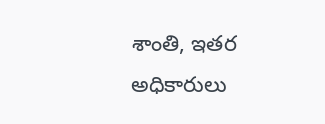శాంతి, ఇతర అధికారులు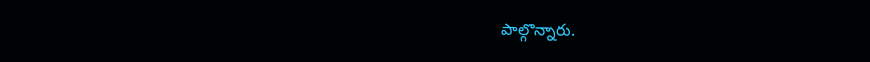పాల్గొన్నారు.